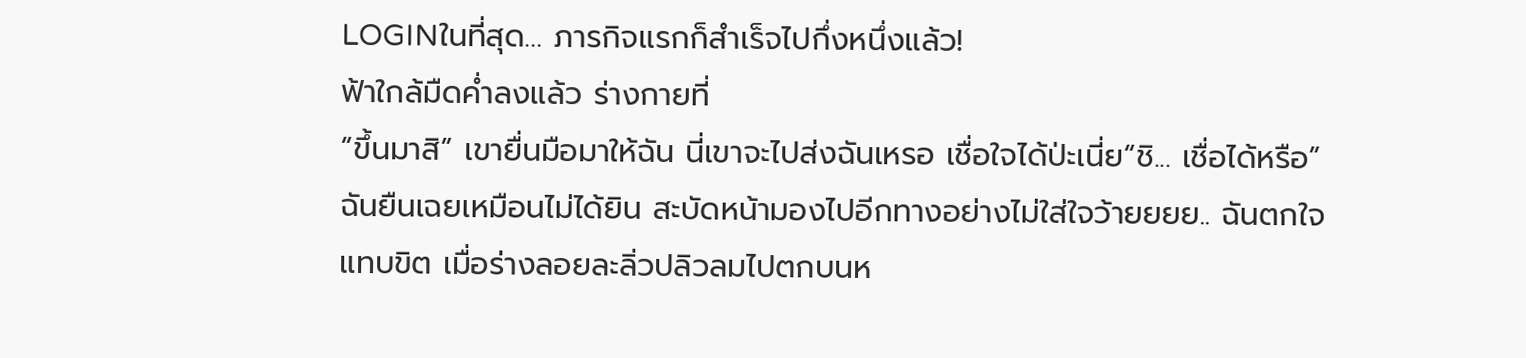LOGINในที่สุด… ภารกิจแรกก็สำเร็จไปกึ่งหนึ่งแล้ว!
ฟ้าใกล้มืดค่ำลงแล้ว ร่างกายที่
“ขึ้นมาสิ” เขายื่นมือมาให้ฉัน นี่เขาจะไปส่งฉันเหรอ เชื่อใจได้ป่ะเนี่ย“ชิ... เชื่อได้หรือ” ฉันยืนเฉยเหมือนไม่ได้ยิน สะบัดหน้ามองไปอีกทางอย่างไม่ใส่ใจว้ายยยย.. ฉันตกใจแทบขิต เมื่อร่างลอยละลิ่วปลิวลมไปตกบนห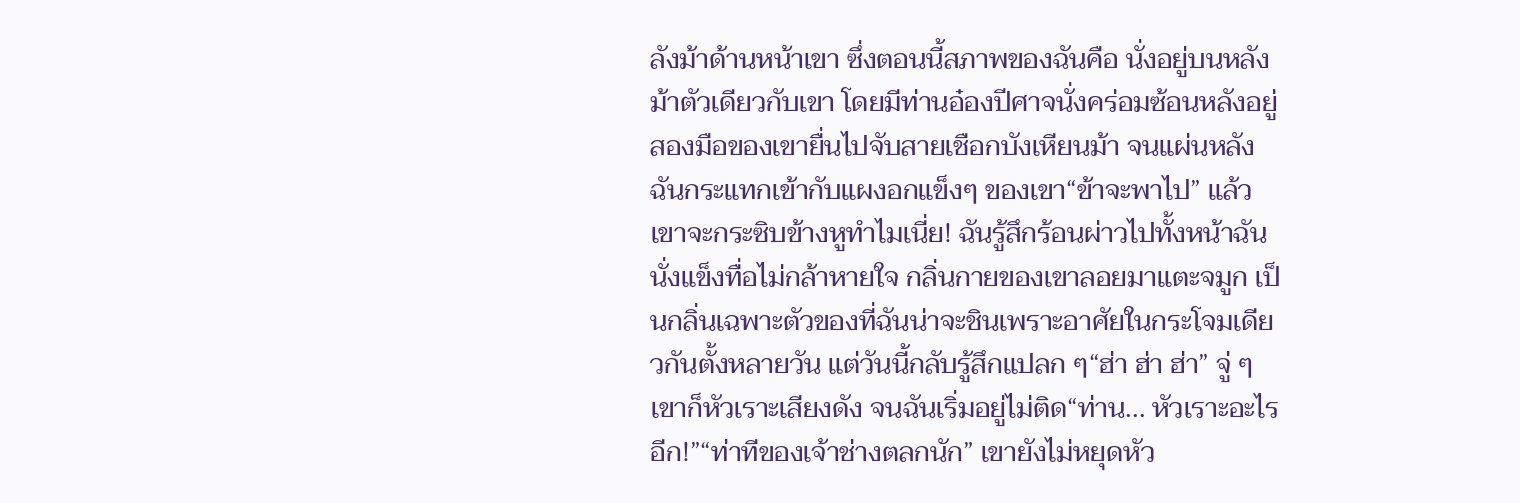ลังม้าด้านหน้าเขา ซึ่งตอนนี้สภาพของฉันคือ นั่งอยู่บนหลังม้าตัวเดียวกับเขา โดยมีท่านอ๋องปีศาจนั่งคร่อมซ้อนหลังอยู่ สองมือของเขายื่นไปจับสายเชือกบังเหียนม้า จนแผ่นหลังฉันกระแทกเข้ากับแผงอกแข็งๆ ของเขา“ข้าจะพาไป” แล้วเขาจะกระซิบข้างหูทำไมเนี่ย! ฉันรู้สึกร้อนผ่าวไปทั้งหน้าฉันนั่งแข็งทื่อไม่กล้าหายใจ กลิ่นกายของเขาลอยมาแตะจมูก เป็นกลิ่นเฉพาะตัวของที่ฉันน่าจะชินเพราะอาศัยในกระโจมเดียวกันตั้งหลายวัน แต่วันนี้กลับรู้สึกแปลก ๆ“ฮ่า ฮ่า ฮ่า” จู่ ๆ เขาก็หัวเราะเสียงดัง จนฉันเริ่มอยู่ไม่ติด“ท่าน... หัวเราะอะไรอีก!”“ท่าทีของเจ้าช่างตลกนัก” เขายังไม่หยุดหัว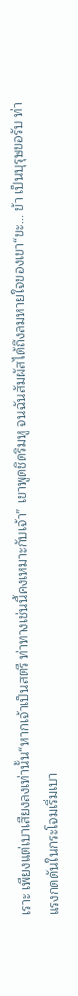เราะ เพียงแต่เบาเสียงลงเท่านั้น“หากเจ้าเป็นสตรี ท่าทางเช่นนี้คงเหมาะกับเจ้า” เขาพูดชิดริมหู จนฉันสัมผัสได้ถึงลมหายใจของเขา“ขะ... ข้า เป็นบุรุษขอรับ ท่า
แรงกดดันในกระโจมเริ่มเบา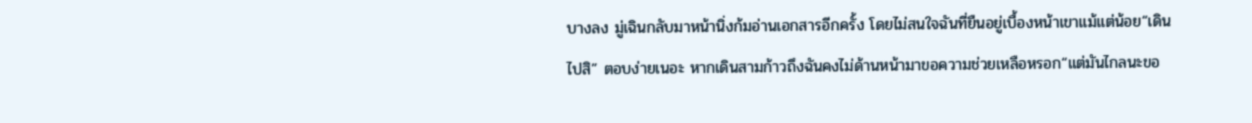บางลง มู่เฉินกลับมาหน้านิ่งก้มอ่านเอกสารอีกครั้ง โดยไม่สนใจฉันที่ยืนอยู่เบื้องหน้าเขาแม้แต่น้อย“เดินไปสิ” ตอบง่ายเนอะ หากเดินสามก้าวถึงฉันคงไม่ด้านหน้ามาขอความช่วยเหลือหรอก“แต่มันไกลนะขอ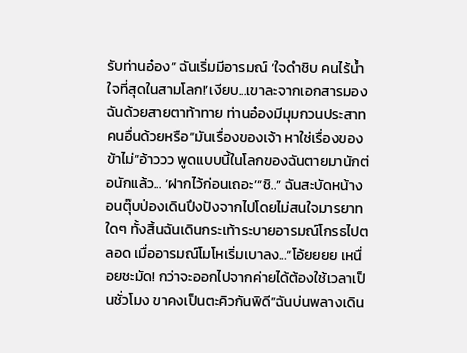รับท่านอ๋อง” ฉันเริ่มมีอารมณ์ ‘ใจดำชิบ คนไร้น้ำใจที่สุดในสามโลก!’เงียบ...เขาละจากเอกสารมองฉันด้วยสายตาท้าทาย ท่านอ๋องมีมุมกวนประสาทคนอื่นด้วยหรือ“มันเรื่องของเจ้า หาใช่เรื่องของข้าไม่”อ้าววว พูดแบบนี้ในโลกของฉันตายมานักต่อนักแล้ว... ‘ฝากไว้ก่อนเถอะ’“ชิ..” ฉันสะบัดหน้างอนตุ๊บป่องเดินปึงปังจากไปโดยไม่สนใจมารยาทใดๆ ทั้งสิ้นฉันเดินกระเท้าระบายอารมณ์โกรธไปตลอด เมื่ออารมณ์โมโหเริ่มเบาลง...“โอ้ยยยย เหนื่อยชะมัด! กว่าจะออกไปจากค่ายได้ต้องใช้เวลาเป็นชั่วโมง ขาคงเป็นตะคิวกันพิดี”ฉันบ่นพลางเดิน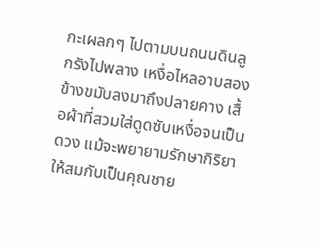กะเผลกๆ ไปตามบนถนนดินลูกรังไปพลาง เหงื่อไหลอาบสองข้างขมับลงมาถึงปลายคาง เสื้อผ้าที่สวมใส่ดูดซับเหงื่อจนเป็นดวง แม้จะพยายามรักษากิริยาให้สมกับเป็นคุณชาย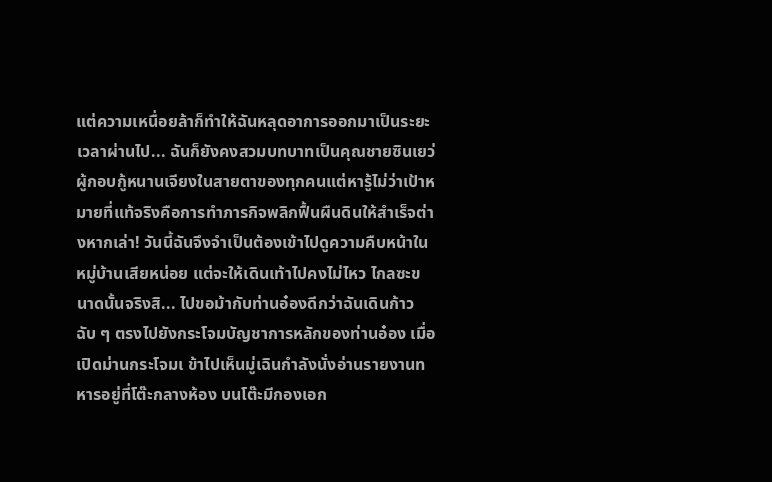แต่ความเหนื่อยล้าก็ทำให้ฉันหลุดอาการออกมาเป็นระยะ
เวลาผ่านไป... ฉันก็ยังคงสวมบทบาทเป็นคุณชายซินเยว่ผู้กอบกู้หนานเจียงในสายตาของทุกคนแต่หารู้ไม่ว่าเป้าหมายที่แท้จริงคือการทำภารกิจพลิกฟื้นผืนดินให้สำเร็จต่างหากเล่า! วันนี้ฉันจึงจำเป็นต้องเข้าไปดูความคืบหน้าในหมู่บ้านเสียหน่อย แต่จะให้เดินเท้าไปคงไม่ไหว ไกลซะขนาดนั้นจริงสิ... ไปขอม้ากับท่านอ๋องดีกว่าฉันเดินก้าวฉับ ๆ ตรงไปยังกระโจมบัญชาการหลักของท่านอ๋อง เมื่อเปิดม่านกระโจมเ ข้าไปเห็นมู่เฉินกำลังนั่งอ่านรายงานทหารอยู่ที่โต๊ะกลางห้อง บนโต๊ะมีกองเอก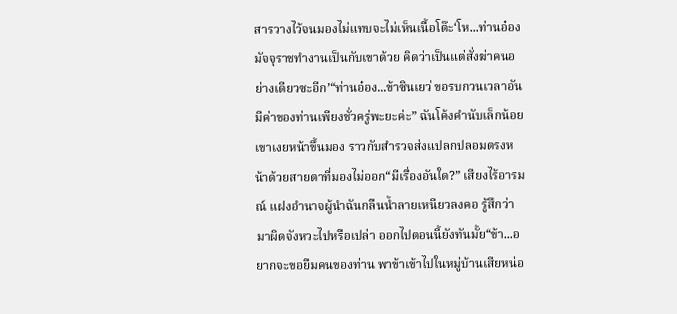สารวางไว้จนมองไม่แทบจะไม่เห็นเนื้อโต๊ะ‘โห...ท่านอ๋องมัจจุราชทำงานเป็นกับเขาด้วย คิดว่าเป็นแต่สั่งฆ่าคนอย่างเดียวซะอีก’“ท่านอ๋อง...ข้าซินเยว่ ขอรบกวนเวลาอันมีค่าของท่านเพียงชั่วครู่พะยะค่ะ” ฉันโค้งคำนับเล็กน้อยเขาเงยหน้าขึ้นมอง ราวกับสำรวจส่งแปลกปลอมตรงหน้าด้วยสายตาที่มองไม่ออก“มีเรื่องอันใด?” เสียงไร้อารมณ์ แฝงอำนาจผู้นำฉันกลืนน้ำลายเหนียวลงคอ รู้สึกว่ามาผิดจังหวะไปหรือเปล่า ออกไปตอนนี้ยังทันมั้ย“ข้า...อยากจะขอยืมคนของท่าน พาข้าเข้าไปในหมู่บ้านเสียหน่อ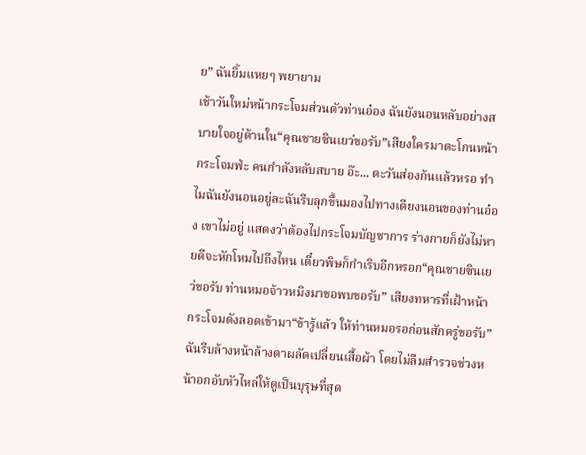ย” ฉันยิ้มแหยๆ พยายาม
เช้าวันใหม่หน้ากระโจมส่วนตัวท่านอ๋อง ฉันยังนอนหลับอย่างสบายใจอยู่ด้านใน“คุณชายซินเยว่ขอรับ”เสียงใครมาตะโกนหน้ากระโจมฟ่ะ คนกำลังหลับสบาย อ๊ะ... ตะวันส่องก้นแล้วหรอ ทำไมฉันยังนอนอยู่ละฉันรีบลุกขึ้นมองไปทางเตียงนอนของท่านอ๋อง เขาไม่อยู่ แสดงว่าต้องไปกระโจมบัญชาการ ร่างกายก็ยังไม่หายดีจะหักโหมไปถึงไหน เดี๋ยวพิษก็กำเริบอีกหรอก“คุณชายซินเยว่ขอรับ ท่านหมอจ้าวหมิงมาขอพบขอรับ” เสียงทหารที่เฝ้าหน้ากระโจมดังลอดเข้ามา“ข้ารู้แล้ว ให้ท่านหมอรอก่อนสักครู่ขอรับ”ฉันรีบล้างหน้าล้างตาผลัดเปลี่ยนเสื้อผ้า โดยไม่ลืมสำรวจช่วงหน้าอกอับหัวไหล่ให้ดูเป็นบุรุษที่สุด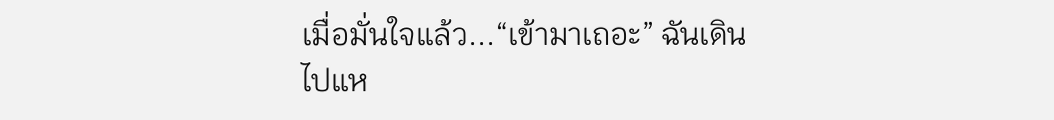เมื่อมั่นใจแล้ว...“เข้ามาเถอะ” ฉันเดินไปแห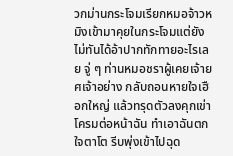วกม่านกระโจมเรียกหมอจ้าวหมิงเข้ามาคุยในกระโจมแต่ยังไม่ทันได้อ้าปากทักทายอะไรเลย จู่ ๆ ท่านหมอชราผู้เคยเจ้ายศเจ้าอย่าง กลับถอนหายใจเฮือกใหญ่ แล้วทรุดตัวลงคุกเข่าโครมต่อหน้าฉัน ทำเอาฉันตกใจตาโต รีบพุ่งเข้าไปฉุด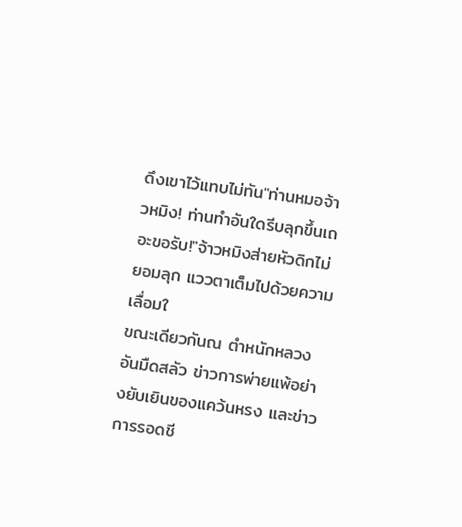ดึงเขาไว้แทบไม่ทัน"ท่านหมอจ้าวหมิง! ท่านทำอันใดรีบลุกขึ้นเถอะขอรับ!"จ้าวหมิงส่ายหัวดิกไม่ยอมลุก แววตาเต็มไปด้วยความเลื่อมใ
ขณะเดียวกันณ ตำหนักหลวงอันมืดสลัว ข่าวการพ่ายแพ้อย่างยับเยินของแคว้นหรง และข่าวการรอดชี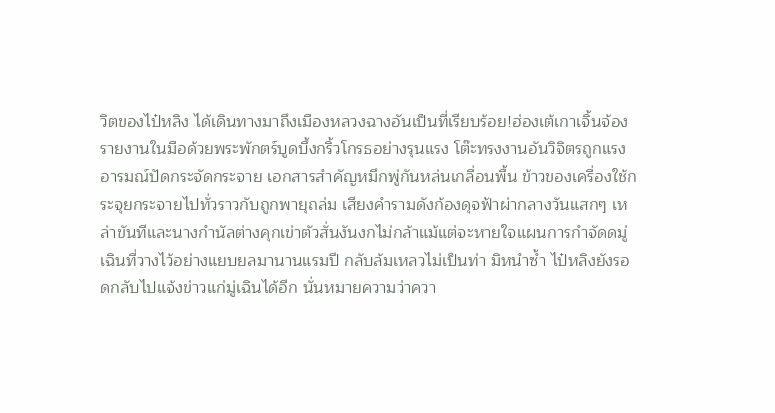วิตของไป๋หลิง ได้เดินทางมาถึงเมืองหลวงฉางอันเป็นที่เรียบร้อย!ฮ่องเต้เกาเจิ้นจ้องรายงานในมือด้วยพระพักตร์บูดบึ้งกริ้วโกรธอย่างรุนแรง โต๊ะทรงงานอันวิจิตรถูกแรงอารมณ์ปัดกระจัดกระจาย เอกสารสำคัญหมึกพู่กันหล่นเกลื่อนพื้น ข้าวของเครื่องใช้กระจุยกระจายไปทั่วราวกับถูกพายุถล่ม เสียงคำรามดังก้องดุจฟ้าผ่ากลางวันแสกๆ เหล่าขันทีและนางกำนัลต่างคุกเข่าตัวสั่นงันงกไม่กล้าแม้แต่จะหายใจแผนการกำจัดดมู่เฉินที่วางไว้อย่างแยบยลมานานแรมปี กลับล้มเหลวไม่เป็นท่า มิหนำซ้ำ ไป๋หลิงยังรอดกลับไปแจ้งข่าวแก่มู่เฉินได้อีก นั่นหมายความว่าควา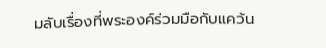มลับเรื่องที่พระองค์ร่วมมือกับแคว้น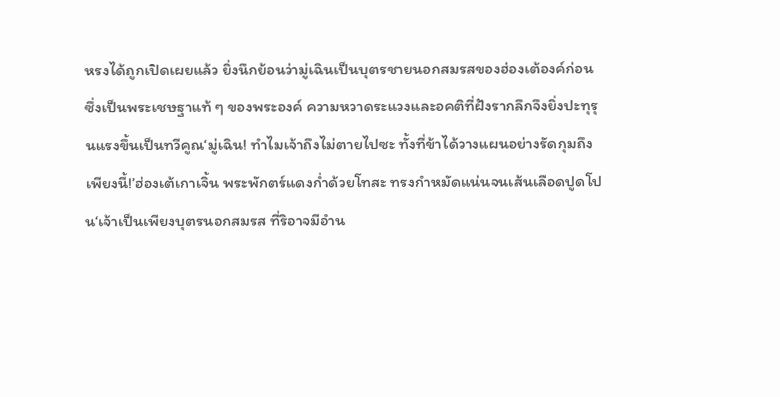หรงได้ถูกเปิดเผยแล้ว ยิ่งนึกย้อนว่ามู่เฉินเป็นบุตรชายนอกสมรสของฮ่องเต้องค์ก่อน ซึ่งเป็นพระเชษฐาแท้ ๆ ของพระองค์ ความหวาดระแวงและอคติที่ฝังรากลึกจึงยิ่งปะทุรุนแรงขึ้นเป็นทวีคูณ‘มู่เฉิน! ทำไมเจ้าถึงไม่ตายไปซะ ทั้งที่ข้าได้วางแผนอย่างรัดกุมถึงเพียงนี้!’ฮ่องเต้เกาเจิ้น พระพักตร์แดงก่ำด้วยโทสะ ทรงกำหมัดแน่นจนเส้นเลือดปูดโปน‘เจ้าเป็นเพียงบุตรนอกสมรส ที่ริอาจมีอำน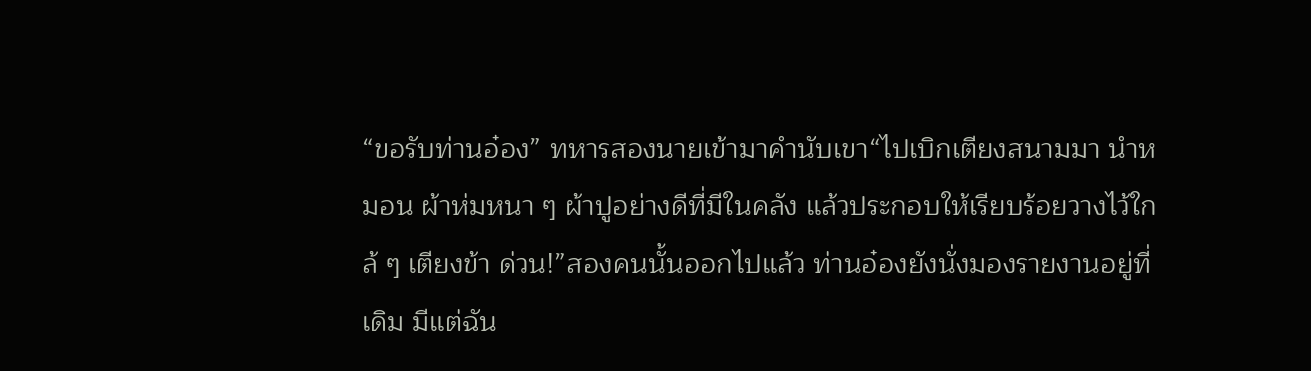“ขอรับท่านอ๋อง” ทหารสองนายเข้ามาคำนับเขา“ไปเบิกเตียงสนามมา นำหมอน ผ้าห่มหนา ๆ ผ้าปูอย่างดีที่มีในคลัง แล้วประกอบให้เรียบร้อยวางไว้ใกล้ ๆ เตียงข้า ด่วน!”สองคนนั้นออกไปแล้ว ท่านอ๋องยังนั่งมองรายงานอยู่ที่เดิม มีแต่ฉัน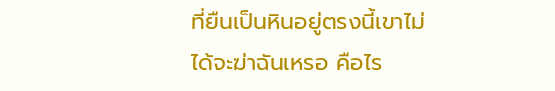ที่ยืนเป็นหินอยู่ตรงนี้เขาไม่ได้จะฆ่าฉันเหรอ คือไร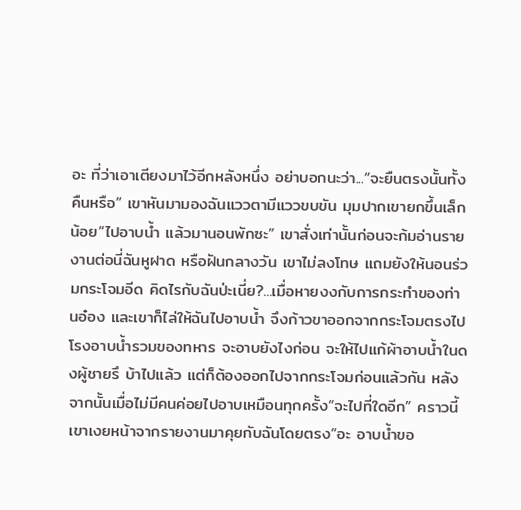อะ ที่ว่าเอาเตียงมาไว้อีกหลังหนึ่ง อย่าบอกนะว่า...“จะยืนตรงนั้นทั้งคืนหรือ” เขาหันมามองฉันแววตามีแววขบขัน มุมปากเขายกขึ้นเล็กน้อย“ไปอาบน้ำ แล้วมานอนพักซะ” เขาสั่งเท่านั้นก่อนจะก้มอ่านรายงานต่อนี่ฉันหูฝาด หรือฝันกลางวัน เขาไม่ลงโทษ แถมยังให้นอนร่วมกระโจมอีด คิดไรกับฉันป่ะเนี่ย?...เมื่อหายงงกับการกระทำของท่านอ๋อง และเขาก็ไล่ให้ฉันไปอาบน้ำ จึงก้าวขาออกจากกระโจมตรงไปโรงอาบน้ำรวมของทหาร จะอาบยังไงก่อน จะให้ไปแก้ผ้าอาบน้ำในดงผู้ชายรึ บ้าไปแล้ว แต่ก็ต้องออกไปจากกระโจมก่อนแล้วกัน หลังจากนั้นเมื่อไม่มีคนค่อยไปอาบเหมือนทุกครั้ง“จะไปที่ใดอีก” คราวนี้เขาเงยหน้าจากรายงานมาคุยกับฉันโดยตรง“อะ อาบน้ำขอ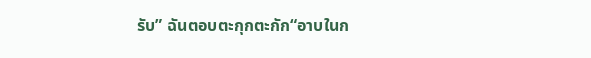รับ” ฉันตอบตะกุกตะกัก“อาบในก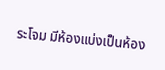ระโจม มีห้องแบ่งเป็นห้อง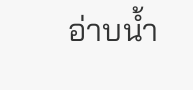อ่าบน้ำ